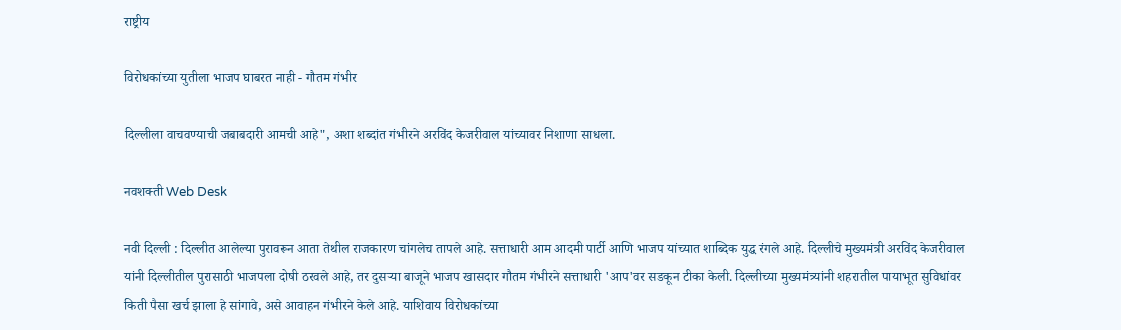राष्ट्रीय

विरोधकांच्या युतीला भाजप घाबरत नाही - गौतम गंभीर

दिल्लीला वाचवण्याची जबाबदारी आमची आहे", अशा शब्दांत गंभीरने अरविंद केजरीवाल यांच्यावर निशाणा साधला.

नवशक्ती Web Desk

नवी दिल्ली : दिल्लीत आलेल्या पुरावरून आता तेथील राजकारण चांगलेच तापले आहे. सत्ताधारी आम आदमी पार्टी आणि भाजप यांच्यात शाब्दिक युद्ध रंगले आहे. दिल्लीचे मुख्यमंत्री अरविंद केजरीवाल यांनी दिल्लीतील पुरासाठी भाजपला दोषी ठरवले आहे, तर दुसऱ्या बाजूने भाजप खासदार गौतम गंभीरने सत्ताधारी 'आप'वर सडकून टीका केली. दिल्लीच्या मुख्यमंत्र्यांनी शहरातील पायाभूत सुविधांवर किती पैसा खर्च झाला हे सांगावे, असे आवाहन गंभीरने केले आहे. याशिवाय विरोधकांच्या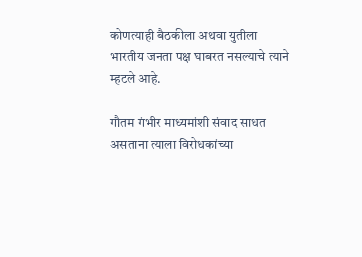कोणत्याही बैठकीला अथवा युतीला भारतीय जनता पक्ष घाबरत नसल्याचे त्याने म्हटले आहे.

गौतम गंभीर माध्यमांशी संवाद साधत असताना त्याला विरोधकांच्या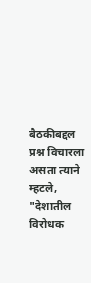बैठकीबद्दल प्रश्न विचारला असता त्याने म्हटले, "देशातील विरोधक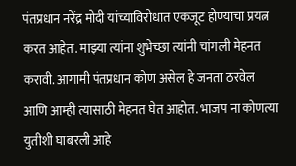पंतप्रधान नरेंद्र मोदी यांच्याविरोधात एकजूट होण्याचा प्रयत्न करत आहेत. माझ्या त्यांना शुभेच्छा त्यांनी चांगली मेहनत करावी. आगामी पंतप्रधान कोण असेल हे जनता ठरवेल आणि आम्ही त्यासाठी मेहनत घेत आहोत. भाजप ना कोणत्या युतीशी घाबरली आहे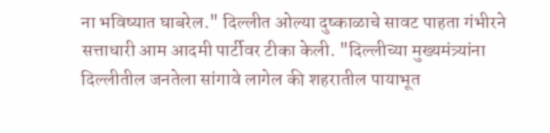ना भविष्यात घाबरेल." दिल्लीत ओल्या दुष्काळाचे सावट पाहता गंभीरने सत्ताधारी आम आदमी पार्टीवर टीका केली. "दिल्लीच्या मुख्यमंत्र्यांना दिल्लीतील जनतेला सांगावे लागेल की शहरातील पायाभूत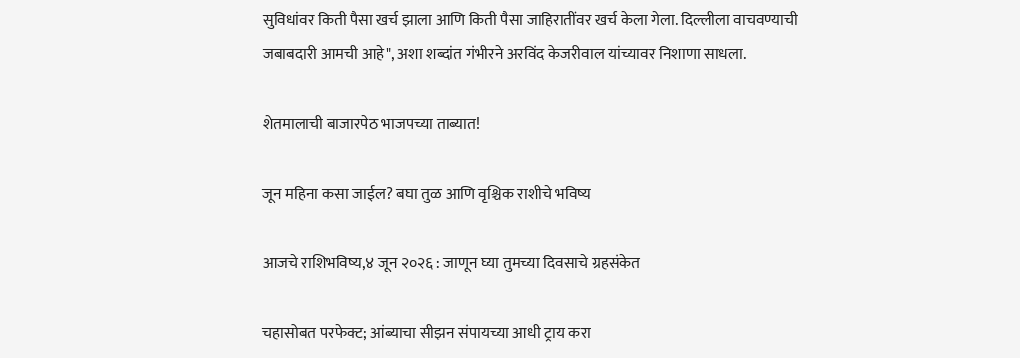सुविधांवर किती पैसा खर्च झाला आणि किती पैसा जाहिरातींवर खर्च केला गेला. दिल्लीला वाचवण्याची जबाबदारी आमची आहे", अशा शब्दांत गंभीरने अरविंद केजरीवाल यांच्यावर निशाणा साधला.

शेतमालाची बाजारपेठ भाजपच्या ताब्यात!

जून महिना कसा जाईल? बघा तुळ आणि वृश्चिक राशीचे भविष्य

आजचे राशिभविष्य,४ जून २०२६ : जाणून घ्या तुमच्या दिवसाचे ग्रहसंकेत

चहासोबत परफेक्ट; आंब्याचा सीझन संपायच्या आधी ट्राय करा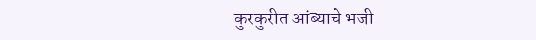कुरकुरीत आंब्याचे भजी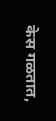केस गळतात,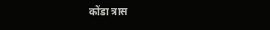कोंडा त्रास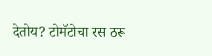देतोय? टोमॅटोचा रस ठरू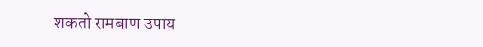शकतो रामबाण उपाय